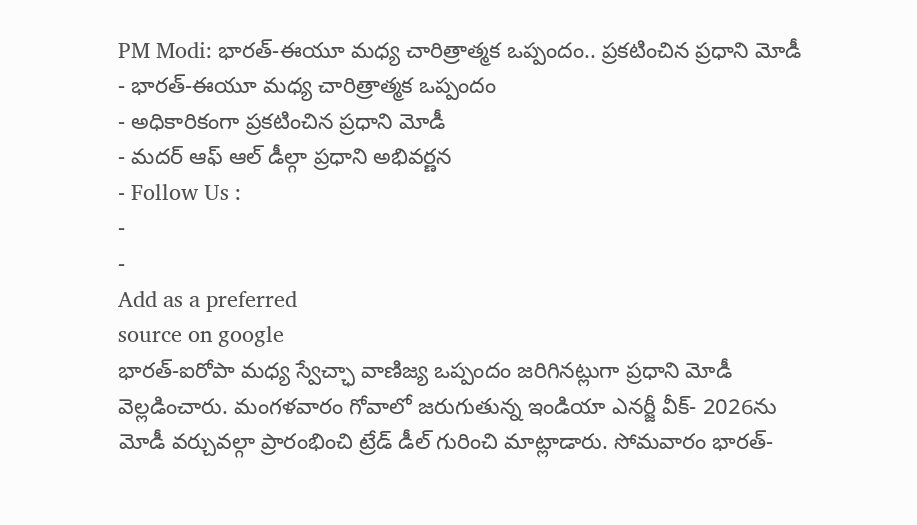PM Modi: భారత్-ఈయూ మధ్య చారిత్రాత్మక ఒప్పందం.. ప్రకటించిన ప్రధాని మోడీ
- భారత్-ఈయూ మధ్య చారిత్రాత్మక ఒప్పందం
- అధికారికంగా ప్రకటించిన ప్రధాని మోడీ
- మదర్ ఆఫ్ ఆల్ డీల్గా ప్రధాని అభివర్ణన
- Follow Us :
-
-
Add as a preferred
source on google
భారత్-ఐరోపా మధ్య స్వేచ్ఛా వాణిజ్య ఒప్పందం జరిగినట్లుగా ప్రధాని మోడీ వెల్లడించారు. మంగళవారం గోవాలో జరుగుతున్న ఇండియా ఎనర్జీ వీక్- 2026ను మోడీ వర్చువల్గా ప్రారంభించి ట్రేడ్ డీల్ గురించి మాట్లాడారు. సోమవారం భారత్-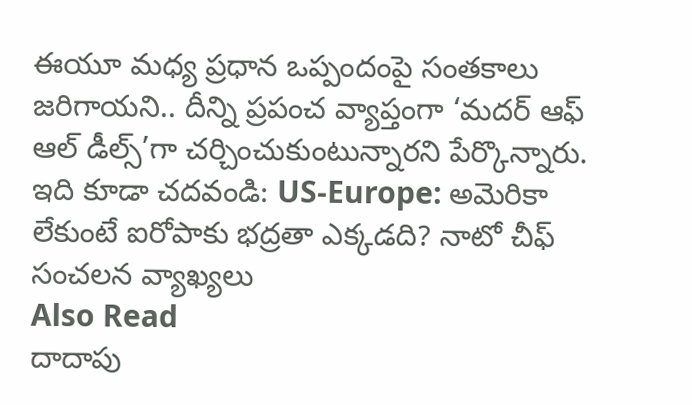ఈయూ మధ్య ప్రధాన ఒప్పందంపై సంతకాలు జరిగాయని.. దీన్ని ప్రపంచ వ్యాప్తంగా ‘మదర్ ఆఫ్ ఆల్ డీల్స్’గా చర్చించుకుంటున్నారని పేర్కొన్నారు.
ఇది కూడా చదవండి: US-Europe: అమెరికా లేకుంటే ఐరోపాకు భద్రతా ఎక్కడది? నాటో చీఫ్ సంచలన వ్యాఖ్యలు
Also Read
దాదాపు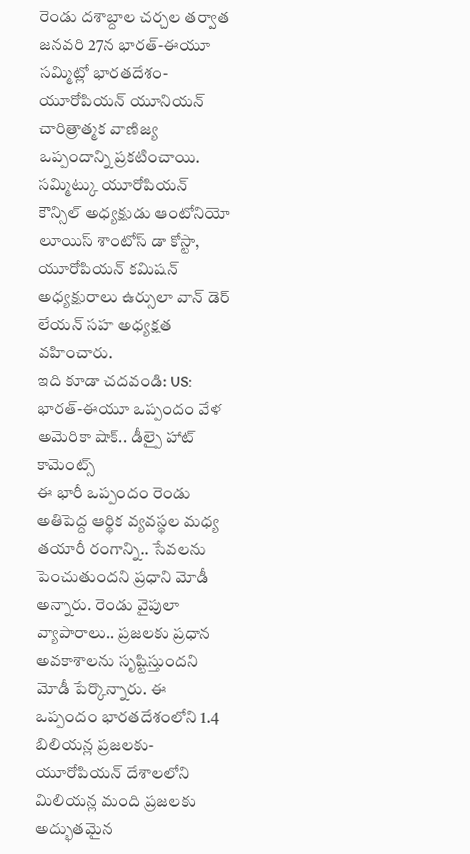రెండు దశాబ్దాల చర్చల తర్వాత జనవరి 27న భారత్-ఈయూ సమ్మిట్లో భారతదేశం-యూరోపియన్ యూనియన్ చారిత్రాత్మక వాణిజ్య ఒప్పందాన్ని ప్రకటించాయి. సమ్మిట్కు యూరోపియన్ కౌన్సిల్ అధ్యక్షుడు ఆంటోనియో లూయిస్ శాంటోస్ డా కోస్టా, యూరోపియన్ కమిషన్ అధ్యక్షురాలు ఉర్సులా వాన్ డెర్ లేయన్ సహ అధ్యక్షత వహించారు.
ఇది కూడా చదవండి: US: భారత్-ఈయూ ఒప్పందం వేళ అమెరికా షాక్.. డీల్పై హాట్ కామెంట్స్
ఈ భారీ ఒప్పందం రెండు అతిపెద్ద ఆర్థిక వ్యవస్థల మధ్య తయారీ రంగాన్ని.. సేవలను పెంచుతుందని ప్రధాని మోడీ అన్నారు. రెండు వైపులా వ్యాపారాలు.. ప్రజలకు ప్రధాన అవకాశాలను సృష్టిస్తుందని మోడీ పేర్కొన్నారు. ఈ ఒప్పందం భారతదేశంలోని 1.4 బిలియన్ల ప్రజలకు-యూరోపియన్ దేశాలలోని మిలియన్ల మంది ప్రజలకు అద్భుతమైన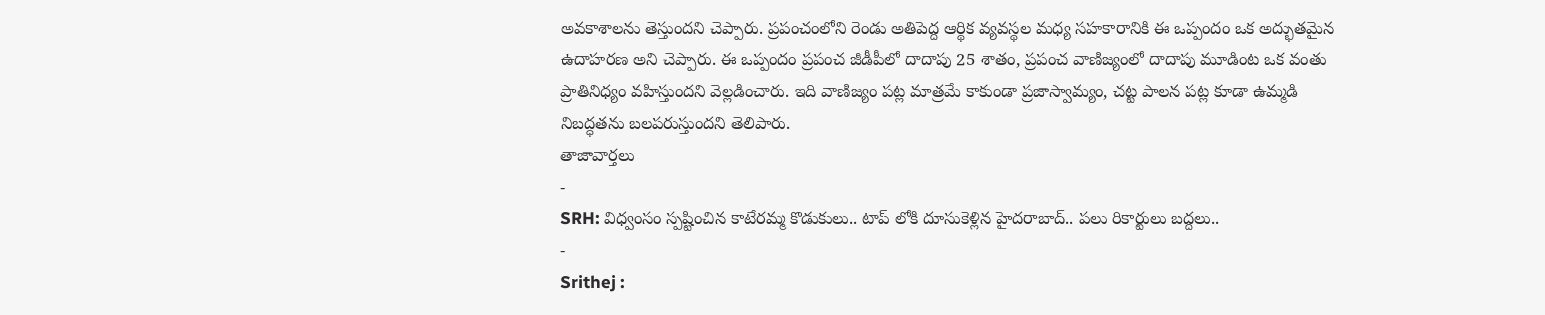అవకాశాలను తెస్తుందని చెప్పారు. ప్రపంచంలోని రెండు అతిపెద్ద ఆర్థిక వ్యవస్థల మధ్య సహకారానికి ఈ ఒప్పందం ఒక అద్భుతమైన ఉదాహరణ అని చెప్పారు. ఈ ఒప్పందం ప్రపంచ జీడీపీలో దాదాపు 25 శాతం, ప్రపంచ వాణిజ్యంలో దాదాపు మూడింట ఒక వంతు ప్రాతినిధ్యం వహిస్తుందని వెల్లడించారు. ఇది వాణిజ్యం పట్ల మాత్రమే కాకుండా ప్రజాస్వామ్యం, చట్ట పాలన పట్ల కూడా ఉమ్మడి నిబద్ధతను బలపరుస్తుందని తెలిపారు.
తాజావార్తలు
-
SRH: విధ్వంసం స్పష్టించిన కాటేరమ్మ కొడుకులు.. టాప్ లోకి దూసుకెళ్లిన హైదరాబాద్.. పలు రికార్టులు బద్దలు..
-
Srithej :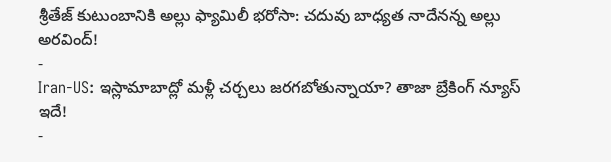శ్రీతేజ్ కుటుంబానికి అల్లు ఫ్యామిలీ భరోసా: చదువు బాధ్యత నాదేనన్న అల్లు అరవింద్!
-
Iran-US: ఇస్లామాబాద్లో మళ్లీ చర్చలు జరగబోతున్నాయా? తాజా బ్రేకింగ్ న్యూస్ ఇదే!
-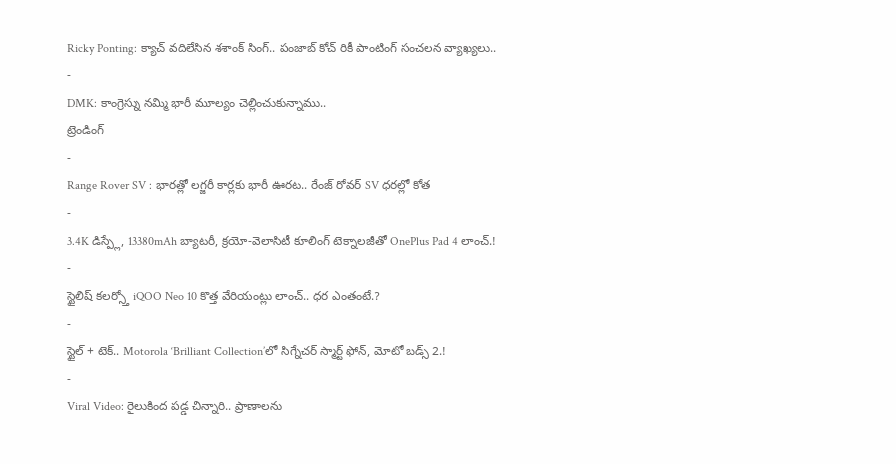Ricky Ponting: క్యాచ్ వదిలేసిన శశాంక్ సింగ్.. పంజాబ్ కోచ్ రికీ పాంటింగ్ సంచలన వ్యాఖ్యలు..
-
DMK: కాంగ్రెస్ను నమ్మి భారీ మూల్యం చెల్లించుకున్నాము..
ట్రెండింగ్
-
Range Rover SV : భారత్లో లగ్జరీ కార్లకు భారీ ఊరట.. రేంజ్ రోవర్ SV ధరల్లో కోత
-
3.4K డిస్ప్లే, 13380mAh బ్యాటరీ, క్రయో-వెలాసిటీ కూలింగ్ టెక్నాలజీతో OnePlus Pad 4 లాంచ్.!
-
స్టైలిష్ కలర్స్తో iQOO Neo 10 కొత్త వేరియంట్లు లాంచ్.. ధర ఎంతంటే.?
-
స్టైల్ + టెక్.. Motorola ‘Brilliant Collection’లో సిగ్నేచర్ స్మార్ట్ ఫోన్, మోటో బడ్స్ 2.!
-
Viral Video: రైలుకింద పడ్డ చిన్నారి.. ప్రాణాలను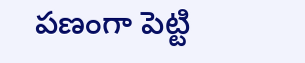పణంగా పెట్టి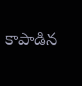కాపాడిన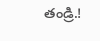తండ్రి.!